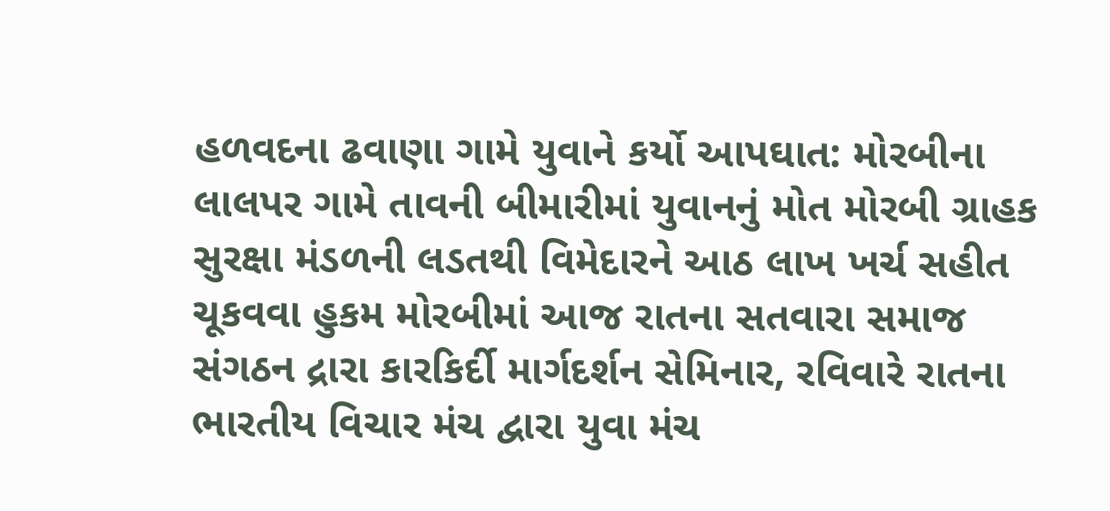હળવદના ઢવાણા ગામે યુવાને કર્યો આપઘાત: મોરબીના લાલપર ગામે તાવની બીમારીમાં યુવાનનું મોત મોરબી ગ્રાહક સુરક્ષા મંડળની લડતથી વિમેદારને આઠ લાખ ખર્ચ સહીત ચૂકવવા હુકમ મોરબીમાં આજ રાતના સતવારા સમાજ સંગઠન દ્રારા કારકિર્દી માર્ગદર્શન સેમિનાર, રવિવારે રાતના ભારતીય વિચાર મંચ દ્વારા યુવા મંચ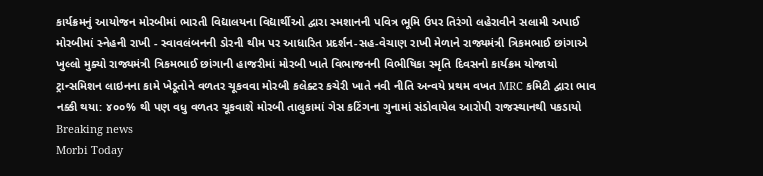કાર્યક્રમનું આયોજન મોરબીમાં ભારતી વિદ્યાલયના વિદ્યાર્થીઓ દ્વારા સ્મશાનની પવિત્ર ભૂમિ ઉપર તિરંગો લહેરાવીને સલામી અપાઈ મોરબીમાં સ્નેહની રાખી - સ્વાવલંબનની ડોરની થીમ પર આધારિત પ્રદર્શન-સહ-વેચાણ રાખી મેળાને રાજ્યમંત્રી ત્રિકમભાઈ છાંગાએ ખુલ્લો મુક્યો રાજ્યમંત્રી ત્રિકમભાઈ છાંગાની હાજરીમાં મોરબી ખાતે વિભાજનની વિભીષિકા સ્મૃતિ દિવસનો કાર્યક્રમ યોજાયો ટ્રાન્સમિશન લાઇનના કામે ખેડૂતોને વળતર ચૂકવવા મોરબી કલેક્ટર કચેરી ખાતે નવી નીતિ અન્વયે પ્રથમ વખત MRC કમિટી દ્વારા ભાવ નક્કી થયા: ૪૦૦% થી પણ વધુ વળતર ચૂકવાશે મોરબી તાલુકામાં ગેસ કટિંગના ગુનામાં સંડોવાયેલ આરોપી રાજસ્થાનથી પકડાયો
Breaking news
Morbi Today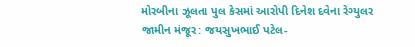મોરબીના ઝૂલતા પુલ કેસમાં આરોપી દિનેશ દવેના રેગ્યુલર જામીન મંજૂર: જયસુખભાઈ પટેલ-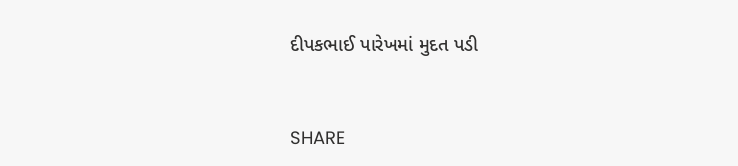દીપકભાઈ પારેખમાં મુદત પડી


SHARE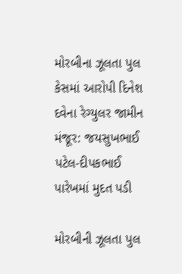મોરબીના ઝૂલતા પુલ કેસમાં આરોપી દિનેશ દવેના રેગ્યુલર જામીન મંજૂર: જયસુખભાઈ પટેલ-દીપકભાઈ પારેખમાં મુદત પડી

મોરબીની ઝૂલતા પુલ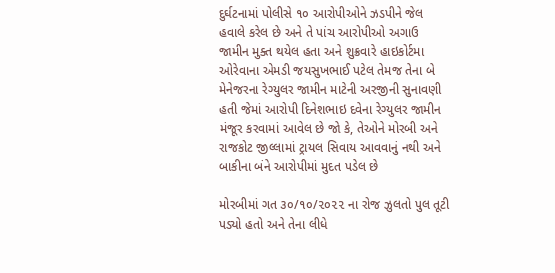દુર્ઘટનામાં પોલીસે ૧૦ આરોપીઓને ઝડપીને જેલ હવાલે કરેલ છે અને તે પાંચ આરોપીઓ અગાઉ જામીન મુક્ત થયેલ હતા અને શુક્રવારે હાઇકોર્ટમા ઓરેવાના એમડી જયસુખભાઈ પટેલ તેમજ તેના બે મેનેજરના રેગ્યુલર જામીન માટેની અરજીની સુનાવણી હતી જેમાં આરોપી દિનેશભાઇ દવેના રેગ્યુલર જામીન મંજૂર કરવામાં આવેલ છે જો કે, તેઓને મોરબી અને રાજકોટ જીલ્લામાં ટ્રાયલ સિવાય આવવાનું નથી અને બાકીના બંને આરોપીમાં મુદત પડેલ છે

મોરબીમાં ગત ૩૦/૧૦/૨૦૨૨ ના રોજ ઝુલતો પુલ તૂટી પડ્યો હતો અને તેના લીધે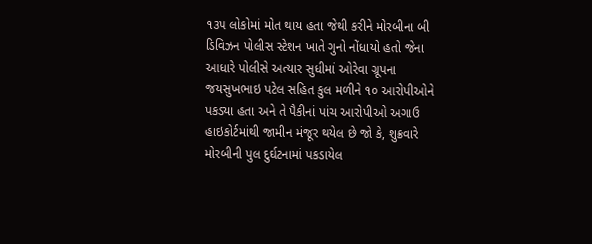૧૩૫ લોકોમાં મોત થાય હતા જેથી કરીને મોરબીના બી ડિવિઝન પોલીસ સ્ટેશન ખાતે ગુનો નોંધાયો હતો જેના આધારે પોલીસે અત્યાર સુધીમાં ઓરેવા ગ્રૂપના જયસુખભાઇ પટેલ સહિત કુલ મળીને ૧૦ આરોપીઓને પકડ્યા હતા અને તે પૈકીનાં પાંચ આરોપીઓ અગાઉ હાઇકોર્ટમાંથી જામીન મંજૂર થયેલ છે જો કે, શુક્રવારે મોરબીની પુલ દુર્ઘટનામાં પકડાયેલ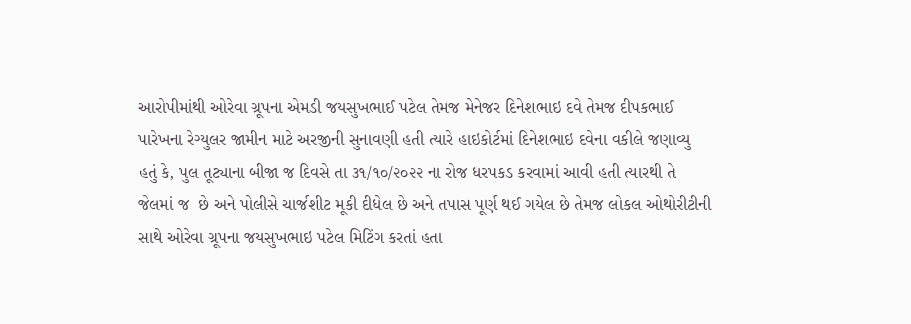આરોપીમાંથી ઓરેવા ગ્રૂપના એમડી જયસુખભાઈ પટેલ તેમજ મેનેજર દિનેશભાઇ દવે તેમજ દીપકભાઈ પારેખના રેગ્યુલર જામીન માટે અરજીની સુનાવણી હતી ત્યારે હાઇકોર્ટમાં દિનેશભાઇ દવેના વકીલે જણાવ્યુ હતું કે, પુલ તૂટ્યાના બીજા જ દિવસે તા ૩૧/૧૦/૨૦૨૨ ના રોજ ધરપકડ કરવામાં આવી હતી ત્યારથી તે જેલમાં જ  છે અને પોલીસે ચાર્જશીટ મૂકી દીધેલ છે અને તપાસ પૂર્ણ થઈ ગયેલ છે તેમજ લોકલ ઓથોરીટીની સાથે ઓરેવા ગ્રૂપના જયસુખભાઇ પટેલ મિટિંગ કરતાં હતા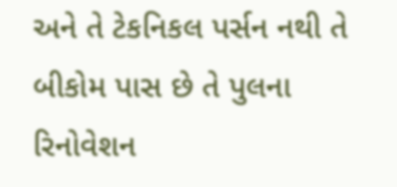અને તે ટેકનિકલ પર્સન નથી તે બીકોમ પાસ છે તે પુલના રિનોવેશન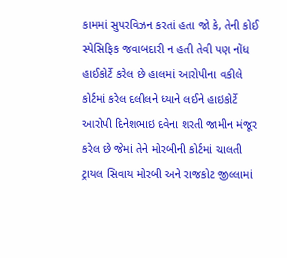કામમાં સુપરવિઝન કરતાં હતા જો કે, તેની કોઈ સ્પેસિફિક જવાબદારી ન હતી તેવી પણ નોંધ હાઈકોર્ટે કરેલ છે હાલમાં આરોપીના વકીલે કોર્ટમાં કરેલ દલીલને ધ્યાને લઈને હાઇકોર્ટે આરોપી દિનેશભાઇ દવેના શરતી જામીન મંજૂર કરેલ છે જેમાં તેને મોરબીની કોર્ટમાં ચાલતી ટ્રાયલ સિવાય મોરબી અને રાજકોટ જીલ્લામાં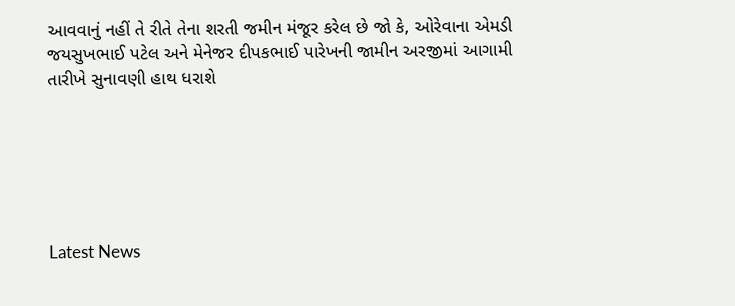આવવાનું નહીં તે રીતે તેના શરતી જમીન મંજૂર કરેલ છે જો કે, ઓરેવાના એમડી જયસુખભાઈ પટેલ અને મેનેજર દીપકભાઈ પારેખની જામીન અરજીમાં આગામી તારીખે સુનાવણી હાથ ધરાશે






Latest News